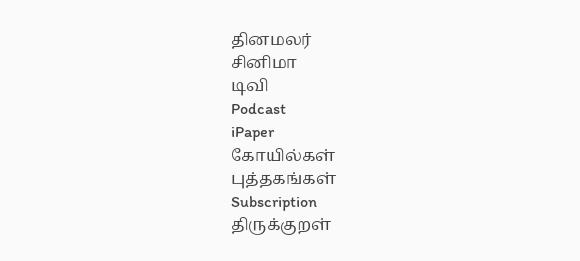தினமலர்
சினிமா
டிவி
Podcast
iPaper
கோயில்கள்
புத்தகங்கள்
Subscription
திருக்குறள்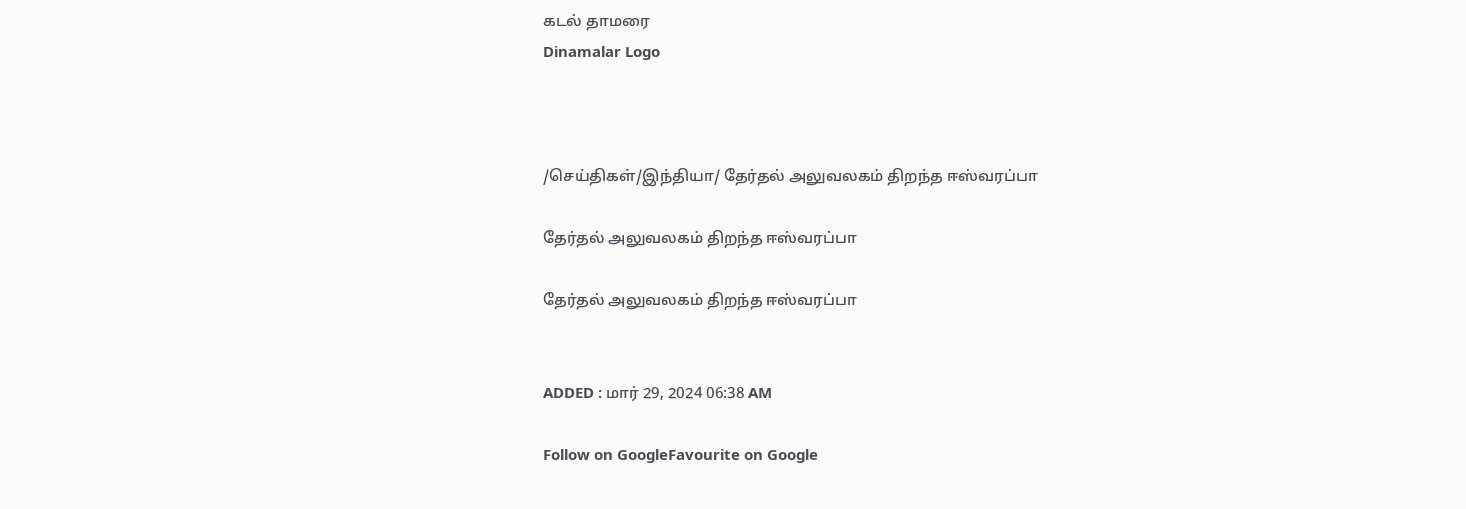கடல் தாமரை
Dinamalar Logo



/செய்திகள்/இந்தியா/ தேர்தல் அலுவலகம் திறந்த ஈஸ்வரப்பா

தேர்தல் அலுவலகம் திறந்த ஈஸ்வரப்பா

தேர்தல் அலுவலகம் திறந்த ஈஸ்வரப்பா


ADDED : மார் 29, 2024 06:38 AM

Follow on GoogleFavourite on Google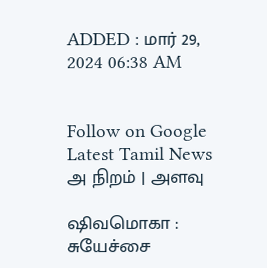ADDED : மார் 29, 2024 06:38 AM


Follow on Google
Latest Tamil News
அ நிறம் | அளவு

ஷிவமொகா : சுயேச்சை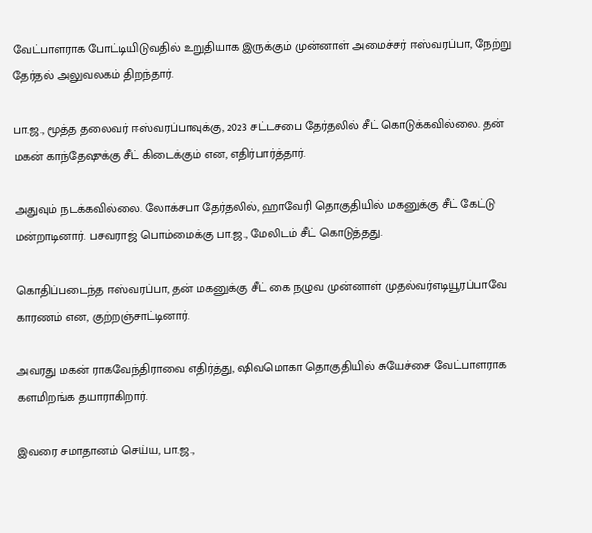வேட்பாளராக போட்டியிடுவதில் உறுதியாக இருக்கும் முன்னாள் அமைச்சர் ஈஸ்வரப்பா, நேற்று தேர்தல் அலுவலகம் திறந்தார்.

பா.ஜ., மூத்த தலைவர் ஈஸ்வரப்பாவுக்கு, 2023 சட்டசபை தேர்தலில் சீட் கொடுக்கவில்லை. தன் மகன் காந்தேஷுக்கு சீட் கிடைக்கும் என, எதிர்பார்த்தார்.

அதுவும் நடக்கவில்லை. லோக்சபா தேர்தலில், ஹாவேரி தொகுதியில் மகனுக்கு சீட் கேட்டு மன்றாடினார். பசவராஜ் பொம்மைக்கு பா.ஜ., மேலிடம் சீட் கொடுத்தது.

கொதிப்படைந்த ஈஸ்வரப்பா, தன் மகனுக்கு சீட் கை நழுவ முன்னாள் முதல்வர்எடியூரப்பாவே காரணம் என, குற்றஞ்சாட்டினார்.

அவரது மகன் ராகவேந்திராவை எதிர்த்து, ஷிவமொகா தொகுதியில் சுயேச்சை வேட்பாளராக களமிறங்க தயாராகிறார்.

இவரை சமாதானம் செய்ய, பா.ஜ.,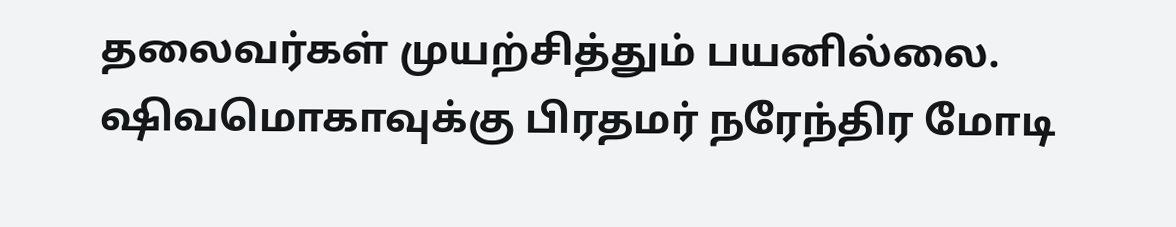தலைவர்கள் முயற்சித்தும் பயனில்லை. ஷிவமொகாவுக்கு பிரதமர் நரேந்திர மோடி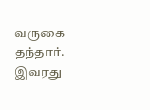வருகை தந்தார். இவரது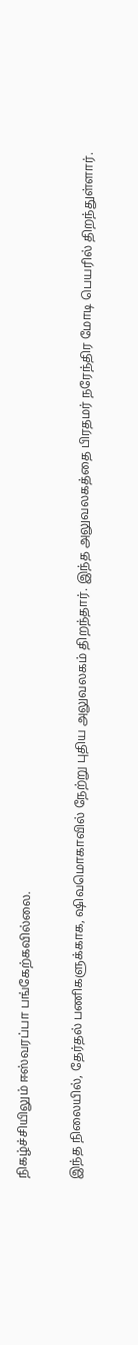நிகழ்ச்சியிலும் ஈஸ்வரப்பா பங்கேற்கவில்லை.

இந்த நிலையில், தேர்தல் பணிகளுக்காக, ஷிவமொகாவில் நேற்று புதிய அலுவலகம் திறந்தார். இந்த அலுவலகத்தை பிரதமர் நரேந்திர மோடி பெயரில் திறந்துள்ளார்.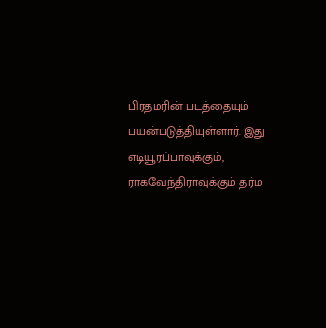பிரதமரின் படத்தையும் பயன்படுத்தியுள்ளார். இது எடியூரப்பாவுக்கும், ராகவேந்திராவுக்கும் தர்ம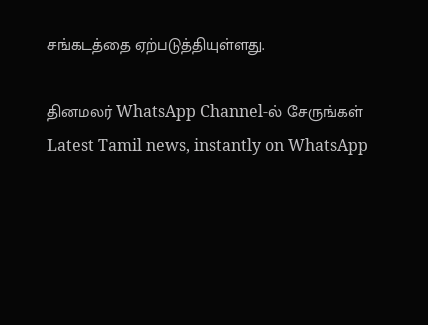சங்கடத்தை ஏற்படுத்தியுள்ளது.

தினமலர் WhatsApp Channel-ல் சேருங்கள்
Latest Tamil news, instantly on WhatsApp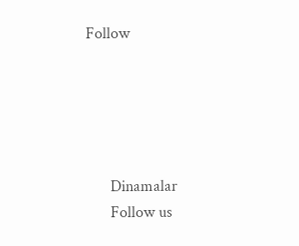Follow





      Dinamalar
      Follow us